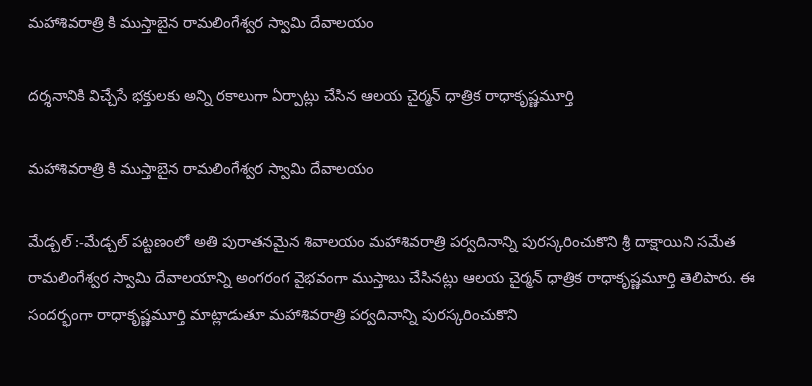మహాశివరాత్రి కి ముస్తాబైన రామలింగేశ్వర స్వామి దేవాలయం

దర్శనానికి విచ్చేసే భక్తులకు అన్ని రకాలుగా ఏర్పాట్లు చేసిన ఆలయ చైర్మన్ ధాత్రిక రాధాకృష్ణమూర్తి

మహాశివరాత్రి కి ముస్తాబైన రామలింగేశ్వర స్వామి దేవాలయం

మేడ్చల్ :-మేడ్చల్ పట్టణంలో అతి పురాతనమైన శివాలయం మహాశివరాత్రి పర్వదినాన్ని పురస్కరించుకొని శ్రీ దాక్షాయిని సమేత రామలింగేశ్వర స్వామి దేవాలయాన్ని అంగరంగ వైభవంగా ముస్తాబు చేసినట్లు ఆలయ చైర్మన్ ధాత్రిక రాధాకృష్ణమూర్తి తెలిపారు. ఈ సందర్భంగా రాధాకృష్ణమూర్తి మాట్లాడుతూ మహాశివరాత్రి పర్వదినాన్ని పురస్కరించుకొని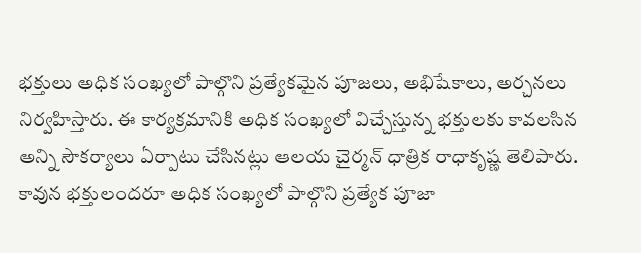భక్తులు అధిక సంఖ్యలో పాల్గొని ప్రత్యేకమైన పూజలు, అభిషేకాలు, అర్చనలు నిర్వహిస్తారు. ఈ కార్యక్రమానికి అధిక సంఖ్యలో విచ్చేస్తున్న భక్తులకు కావలసిన అన్ని సౌకర్యాలు ఏర్పాటు చేసినట్లు ఆలయ చైర్మన్ ధాత్రిక రాధాకృష్ణ తెలిపారు. కావున భక్తులందరూ అధిక సంఖ్యలో పాల్గొని ప్రత్యేక పూజా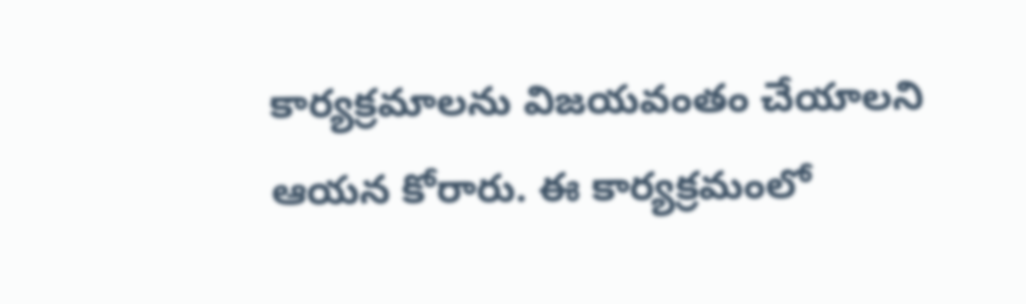కార్యక్రమాలను విజయవంతం చేయాలని ఆయన కోరారు. ఈ కార్యక్రమంలో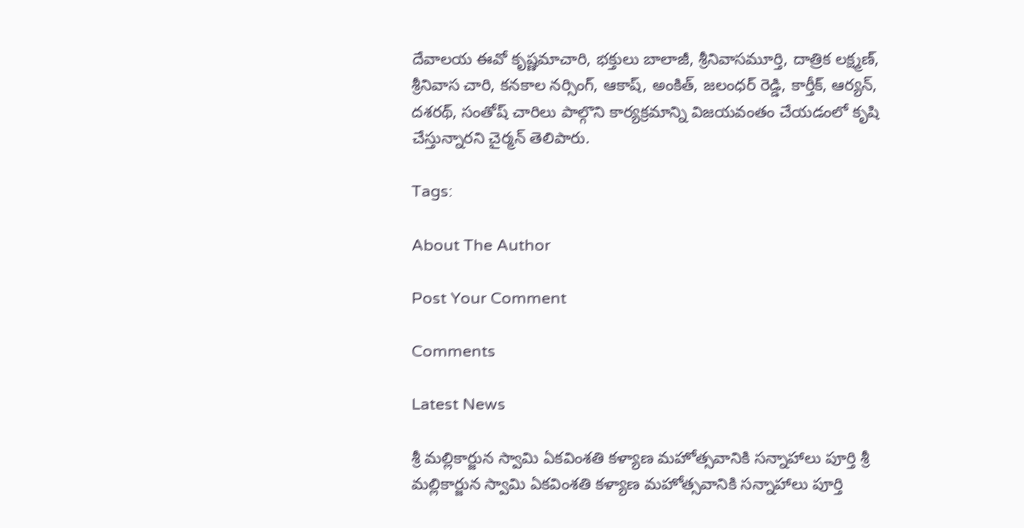దేవాలయ ఈవో కృష్ణమాచారి, భక్తులు బాలాజీ, శ్రీనివాసమూర్తి, దాత్రిక లక్ష్మణ్, శ్రీనివాస చారి, కనకాల నర్సింగ్, ఆకాష్, అంకిత్, జలంధర్ రెడ్డి, కార్తీక్, ఆర్యన్, దశరథ్, సంతోష్ చారిలు పాల్గొని కార్యక్రమాన్ని విజయవంతం చేయడంలో కృషి చేస్తున్నారని చైర్మన్ తెలిపారు.

Tags:

About The Author

Post Your Comment

Comments

Latest News

శ్రీ మల్లికార్జున స్వామి ఏకవింశతి కళ్యాణ మహోత్సవానికి సన్నాహాలు పూర్తి శ్రీ మల్లికార్జున స్వామి ఏకవింశతి కళ్యాణ మహోత్సవానికి సన్నాహాలు పూర్తి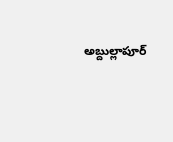అబ్దుల్లాపూర్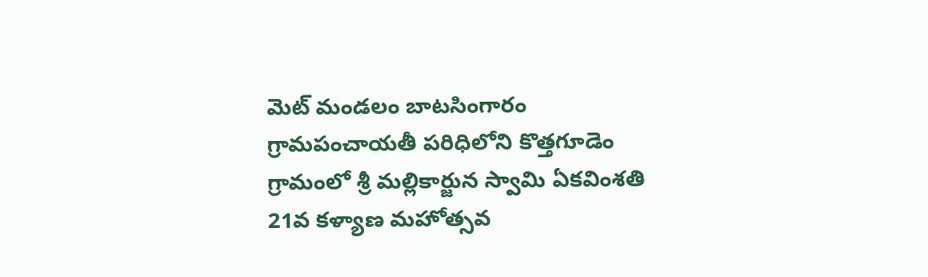మెట్ మండలం బాటసింగారం గ్రామపంచాయతీ పరిధిలోని కొత్తగూడెం గ్రామంలో శ్రీ మల్లికార్జున స్వామి ఏకవింశతి 21వ కళ్యాణ మహోత్సవ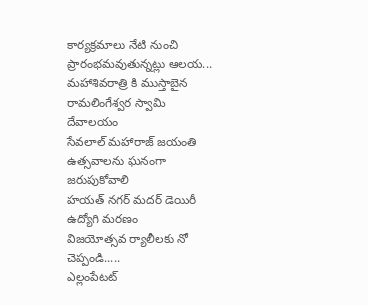కార్యక్రమాలు నేటి నుంచి ప్రారంభమవుతున్నట్లు ఆలయ...
మహాశివరాత్రి కి ముస్తాబైన రామలింగేశ్వర స్వామి దేవాలయం
సేవలాల్ మహారాజ్ జయంతి ఉత్సవాలను ఘనంగా జరుపుకోవాలి
హయత్ నగర్ మదర్ డెయిరీ ఉద్యోగి మరణం
విజయోత్సవ ర్యాలీలకు నో చెప్పండి.....
ఎల్లంపేటట్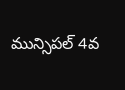మున్సిపల్ 4వ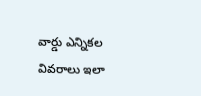వార్డు ఎన్నికల వివరాలు ఇలా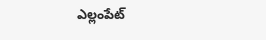ఎల్లంపేట్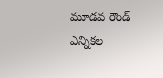మూడవ రౌండ్ ఎన్నికల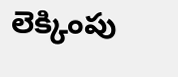లెక్కింపు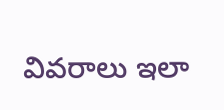వివరాలు ఇలా